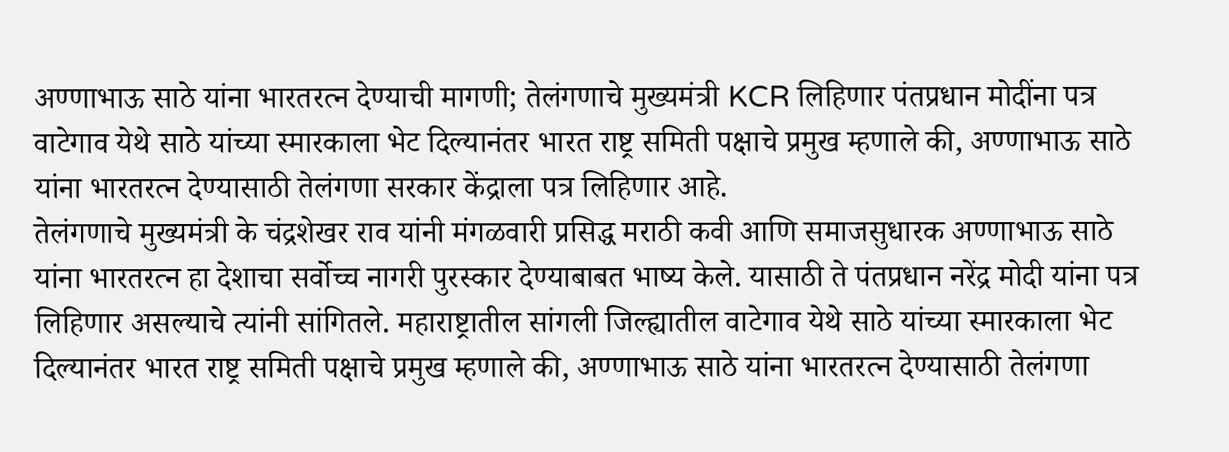अण्णाभाऊ साठे यांना भारतरत्न देण्याची मागणी; तेलंगणाचे मुख्यमंत्री KCR लिहिणार पंतप्रधान मोदींना पत्र
वाटेगाव येथे साठे यांच्या स्मारकाला भेट दिल्यानंतर भारत राष्ट्र समिती पक्षाचे प्रमुख म्हणाले की, अण्णाभाऊ साठे यांना भारतरत्न देण्यासाठी तेलंगणा सरकार केंद्राला पत्र लिहिणार आहे.
तेलंगणाचे मुख्यमंत्री के चंद्रशेखर राव यांनी मंगळवारी प्रसिद्ध मराठी कवी आणि समाजसुधारक अण्णाभाऊ साठे यांना भारतरत्न हा देशाचा सर्वोच्च नागरी पुरस्कार देण्याबाबत भाष्य केले. यासाठी ते पंतप्रधान नरेंद्र मोदी यांना पत्र लिहिणार असल्याचे त्यांनी सांगितले. महाराष्ट्रातील सांगली जिल्ह्यातील वाटेगाव येथे साठे यांच्या स्मारकाला भेट दिल्यानंतर भारत राष्ट्र समिती पक्षाचे प्रमुख म्हणाले की, अण्णाभाऊ साठे यांना भारतरत्न देण्यासाठी तेलंगणा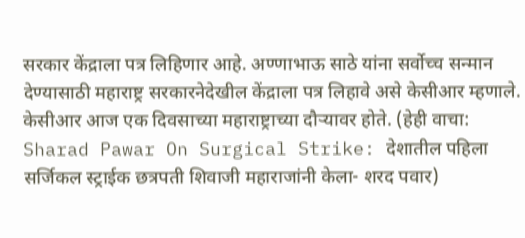सरकार केंद्राला पत्र लिहिणार आहे. अण्णाभाऊ साठे यांना सर्वोच्च सन्मान देण्यासाठी महाराष्ट्र सरकारनेदेखील केंद्राला पत्र लिहावे असे केसीआर म्हणाले. केसीआर आज एक दिवसाच्या महाराष्ट्राच्या दौऱ्यावर होते. (हेही वाचा: Sharad Pawar On Surgical Strike: देशातील पहिला सर्जिकल स्ट्राईक छत्रपती शिवाजी महाराजांनी केला- शरद पवार)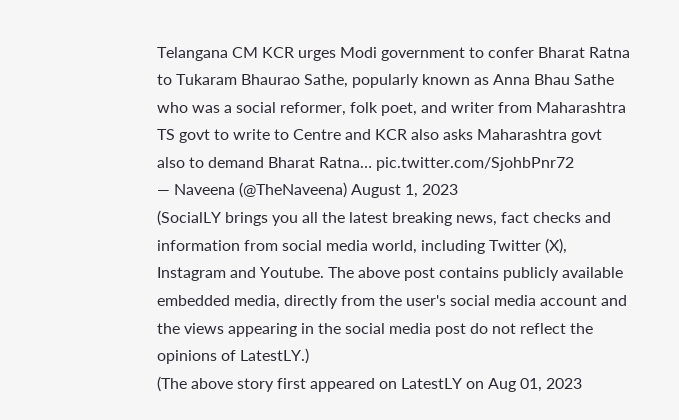Telangana CM KCR urges Modi government to confer Bharat Ratna to Tukaram Bhaurao Sathe, popularly known as Anna Bhau Sathe who was a social reformer, folk poet, and writer from Maharashtra
TS govt to write to Centre and KCR also asks Maharashtra govt also to demand Bharat Ratna… pic.twitter.com/SjohbPnr72
— Naveena (@TheNaveena) August 1, 2023
(SocialLY brings you all the latest breaking news, fact checks and information from social media world, including Twitter (X), Instagram and Youtube. The above post contains publicly available embedded media, directly from the user's social media account and the views appearing in the social media post do not reflect the opinions of LatestLY.)
(The above story first appeared on LatestLY on Aug 01, 2023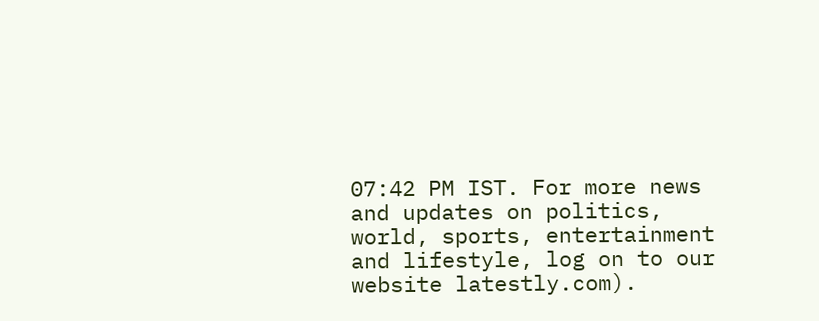07:42 PM IST. For more news and updates on politics, world, sports, entertainment and lifestyle, log on to our website latestly.com).